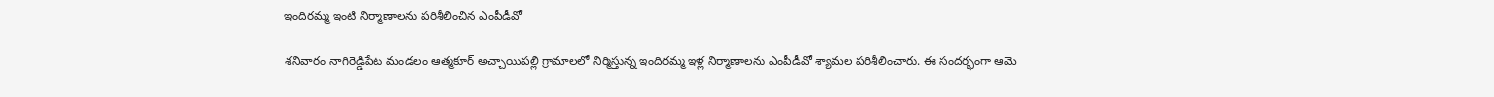ఇందిరమ్మ ఇంటి నిర్మాణాలను పరిశీలించిన ఎంపీడీవో

శనివారం నాగిరెడ్డిపేట మండలం ఆత్మకూర్ అచ్చాయిపల్లి గ్రామాలలో నిర్మిస్తున్న ఇందిరమ్మ ఇళ్ల నిర్మాణాలను ఎంపీడీవో శ్యామల పరిశీలించారు. ఈ సందర్భంగా ఆమె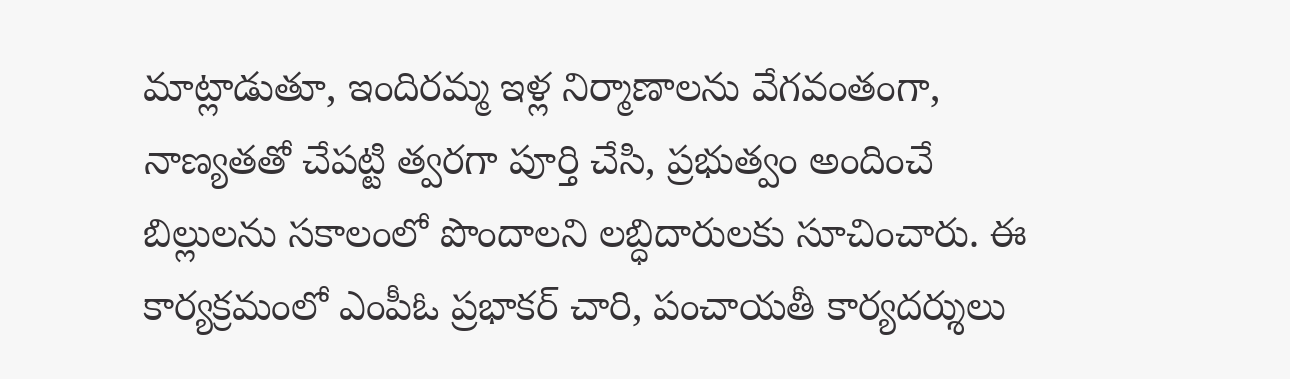మాట్లాడుతూ, ఇందిరమ్మ ఇళ్ల నిర్మాణాలను వేగవంతంగా, నాణ్యతతో చేపట్టి త్వరగా పూర్తి చేసి, ప్రభుత్వం అందించే బిల్లులను సకాలంలో పొందాలని లబ్ధిదారులకు సూచించారు. ఈ కార్యక్రమంలో ఎంపీఓ ప్రభాకర్ చారి, పంచాయతీ కార్యదర్శులు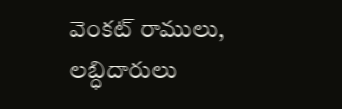వెంకట్ రాములు, లబ్ధిదారులు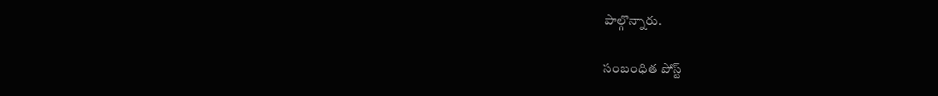పాల్గొన్నారు.

సంబంధిత పోస్ట్